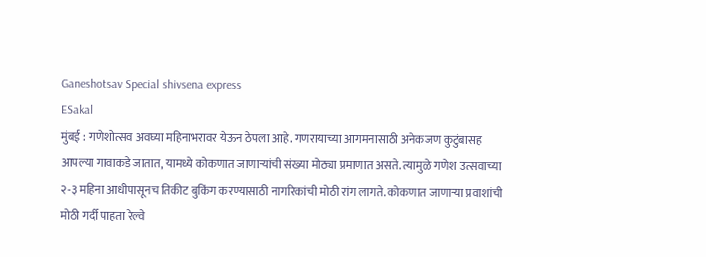Ganeshotsav Special shivsena express
ESakal
मुंबई : गणेशोत्सव अवघ्या महिनाभरावर येऊन ठेपला आहे. गणरायाच्या आगमनासाठी अनेकजण कुटुंबासह आपल्या गावाकडे जातात, यामध्ये कोकणात जाणाऱ्यांची संख्या मोठ्या प्रमाणात असते. त्यामुळे गणेश उत्सवाच्या २-३ महिना आधीपासूनच तिकीट बुकिंग करण्यासाठी नागरिकांची मोठी रांग लागते. कोकणात जाणाऱ्या प्रवाशांची मोठी गर्दी पाहता रेल्वे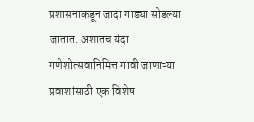प्रशासनाकडून जादा गाड्या सोडल्या जातात. अशातच यंदा गणेशोत्सवानिमित्त गावी जाणाऱ्या प्रवाशांसाठी एक विशेष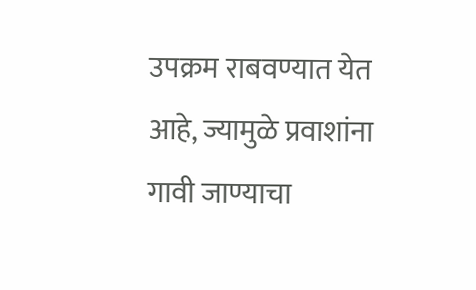उपक्रम राबवण्यात येत आहे, ज्यामुळे प्रवाशांना गावी जाण्याचा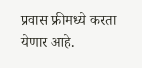प्रवास फ्रीमध्ये करता येणार आहे.